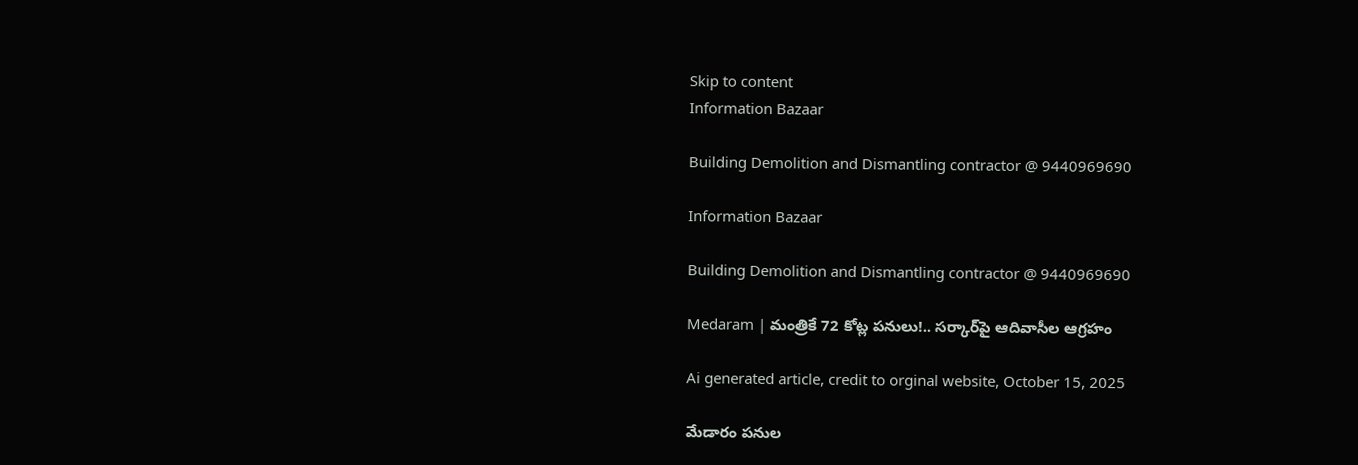Skip to content
Information Bazaar

Building Demolition and Dismantling contractor @ 9440969690

Information Bazaar

Building Demolition and Dismantling contractor @ 9440969690

Medaram | మంత్రికే 72 కోట్ల పనులు!.. సర్కార్‌పై ఆదివాసీల ఆగ్రహం

Ai generated article, credit to orginal website, October 15, 2025

మేడారం పనుల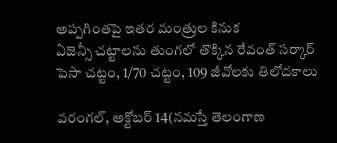అప్పగింతపై ఇతర మంత్రుల కినుక
ఏజెన్సీ చట్టాలను తుంగలో తొక్కిన రేవంత్‌ సర్కార్‌
పెసా చట్టం, 1/70 చట్టం, 109 జీవోలకు తిలోదకాలు

వరంగల్‌, అక్టోబర్‌ 14(నమస్తే తెలంగాణ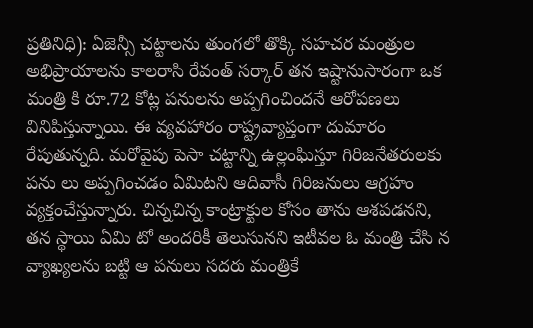ప్రతినిధి): ఏజెన్సీ చట్టాలను తుంగలో తొక్కి సహచర మంత్రుల అభిప్రాయాలను కాలరాసి రేవంత్‌ సర్కార్‌ తన ఇష్టానుసారంగా ఒక మంత్రి కి రూ.72 కోట్ల పనులను అప్పగించిందనే ఆరోపణలు వినిపిస్తున్నాయి. ఈ వ్యవహారం రాష్ట్రవ్యాప్తంగా దుమారం రేపుతున్నది. మరోవైపు పెసా చట్టాన్ని ఉల్లంఘిస్తూ గిరిజనేతరులకు పను లు అప్పగించడం ఏమిటని ఆదివాసీ గిరిజనులు ఆగ్రహం వ్యక్తంచేస్తున్నారు. చిన్నచిన్న కాంట్రాక్టుల కోసం తాను ఆశపడనని, తన స్థాయి ఏమి టో అందరికీ తెలుసునని ఇటీవల ఓ మంత్రి చేసి న వ్యాఖ్యలను బట్టి ఆ పనులు సదరు మంత్రికే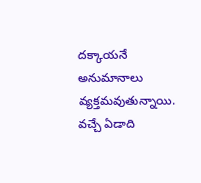దక్కాయనే అనుమానాలు వ్యక్తమవుతున్నాయి.
వచ్చే ఏడాది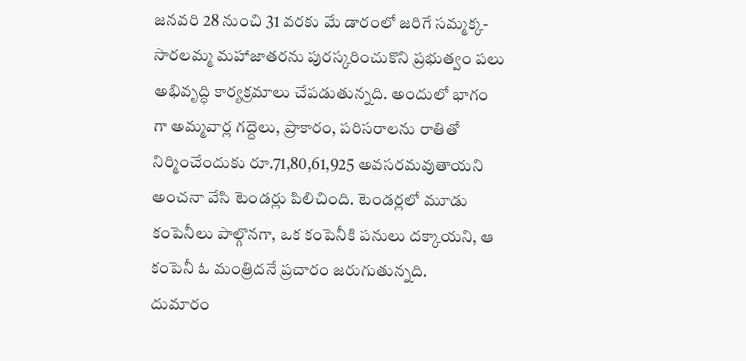జనవరి 28 నుంచి 31 వరకు మే డారంలో జరిగే సమ్మక్క-సారలమ్మ మహాజాతరను పురస్కరించుకొని ప్రభుత్వం పలు అభివృద్ధి కార్యక్రమాలు చేపడుతున్నది. అందులో భాగం గా అమ్మవార్ల గద్దెలు, ప్రాకారం, పరిసరాలను రాతితో నిర్మించేందుకు రూ.71,80,61,925 అవసరమవుతాయని అంచనా వేసి టెండర్లు పిలిచింది. టెండర్లలో మూడు కంపెనీలు పాల్గొనగా, ఒక కంపెనీకి పనులు దక్కాయని, ఆ కంపెనీ ఓ మంత్రిదనే ప్రచారం జరుగుతున్నది.
దుమారం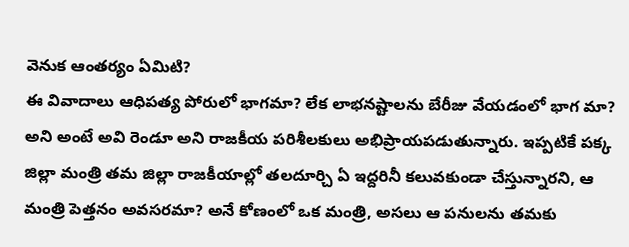వెనుక ఆంతర్యం ఏమిటి?
ఈ వివాదాలు ఆధిపత్య పోరులో భాగమా? లేక లాభనష్టాలను బేరీజు వేయడంలో భాగ మా? అని అంటే అవి రెండూ అని రాజకీయ పరిశీలకులు అభిప్రాయపడుతున్నారు. ఇప్పటికే పక్క జిల్లా మంత్రి తమ జిల్లా రాజకీయాల్లో తలదూర్చి ఏ ఇద్దరినీ కలువకుండా చేస్తున్నారని, ఆ మంత్రి పెత్తనం అవసరమా? అనే కోణంలో ఒక మంత్రి, అసలు ఆ పనులను తమకు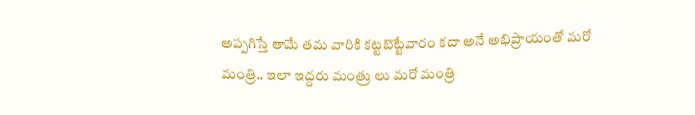అప్పగిస్తే తామే తమ వారికి కట్టబెట్టేవారం కదా అనే అభిప్రాయంతో మరో మంత్రి.. ఇలా ఇద్దరు మంత్రు లు మరో మంత్రి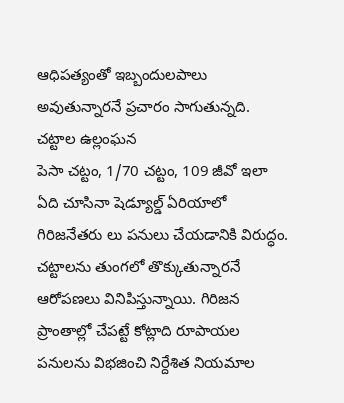ఆధిపత్యంతో ఇబ్బందులపాలు అవుతున్నారనే ప్రచారం సాగుతున్నది.
చట్టాల ఉల్లంఘన
పెసా చట్టం, 1/70 చట్టం, 109 జీవో ఇలా ఏది చూసినా షెడ్యూల్డ్‌ ఏరియాలో గిరిజనేతరు లు పనులు చేయడానికి విరుద్ధం. చట్టాలను తుంగలో తొక్కుతున్నారనే ఆరోపణలు వినిపిస్తున్నాయి. గిరిజన ప్రాంతాల్లో చేపట్టే కోట్లాది రూపాయల పనులను విభజించి నిర్దేశిత నియమాల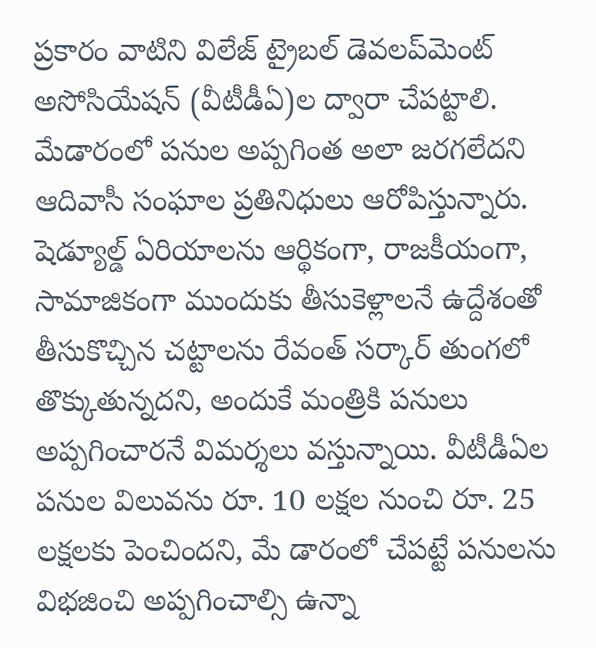ప్రకారం వాటిని విలేజ్‌ ట్రైబల్‌ డెవలప్‌మెంట్‌ అసోసియేషన్‌ (వీటీడీఏ)ల ద్వారా చేపట్టాలి. మేడారంలో పనుల అప్పగింత అలా జరగలేదని ఆదివాసీ సంఘాల ప్రతినిధులు ఆరోపిస్తున్నారు.
షెడ్యూల్డ్‌ ఏరియాలను ఆర్థికంగా, రాజకీయంగా, సామాజికంగా ముందుకు తీసుకెళ్లాలనే ఉద్దేశంతో తీసుకొచ్చిన చట్టాలను రేవంత్‌ సర్కార్‌ తుంగలో తొక్కుతున్నదని, అందుకే మంత్రికి పనులు అప్పగించారనే విమర్శలు వస్తున్నాయి. వీటీడీఏల పనుల విలువను రూ. 10 లక్షల నుంచి రూ. 25 లక్షలకు పెంచిందని, మే డారంలో చేపట్టే పనులను విభజించి అప్పగించాల్సి ఉన్నా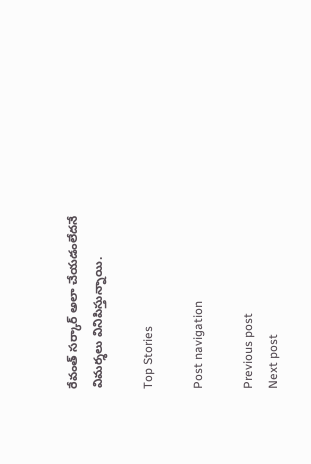రేవంత్‌ సర్కార్‌ అలా చేయడంలేదనే విమర్శలు వినిపిస్తున్నాయి.

Top Stories

Post navigation

Previous post
Next post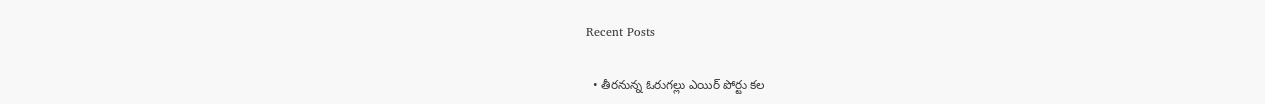Recent Posts

  • తీర‌నున్న ఓరుగల్లు ఎయిర్ పోర్టు క‌ల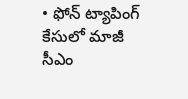• ఫోన్ ట్యాపింగ్ కేసులో మాజీ సీఎం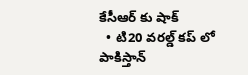కేసీఆర్ కు షాక్
  • టి20 వ‌ర‌ల్డ్ క‌ప్ లో పాకిస్తాన్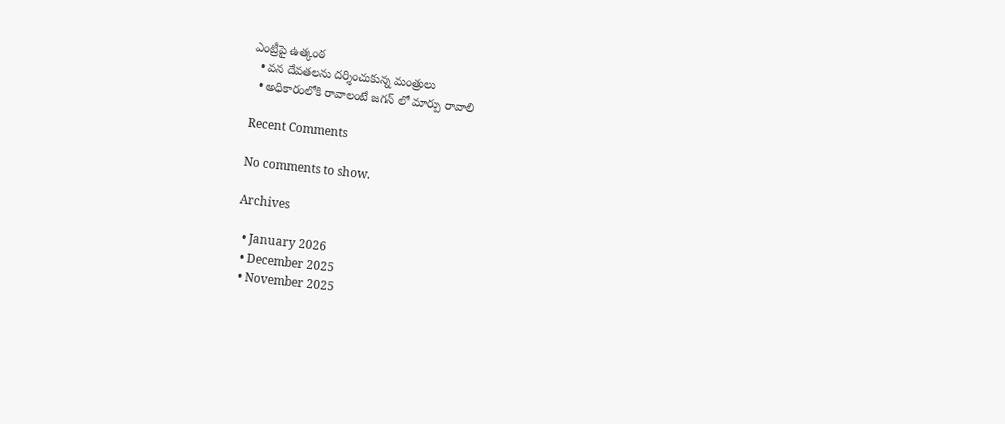ఎంట్రీపై ఉత్కంఠ‌
  • వ‌న దేవ‌త‌ల‌ను ద‌ర్శించుకున్న మంత్రులు
  • అధికారంలోకి రావాలంటే జ‌గ‌న్ లో మార్పు రావాలి

Recent Comments

No comments to show.

Archives

  • January 2026
  • December 2025
  • November 2025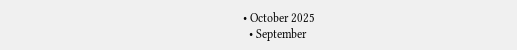• October 2025
  • September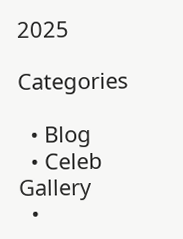2025

Categories

  • Blog
  • Celeb Gallery
  •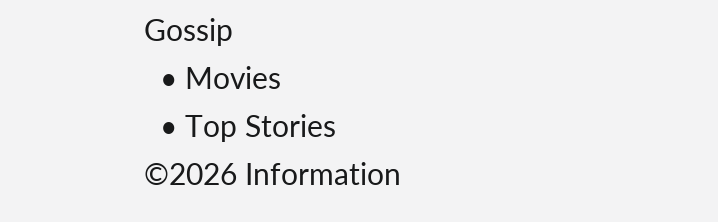Gossip
  • Movies
  • Top Stories
©2026 Information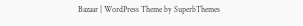Bazaar | WordPress Theme by SuperbThemes